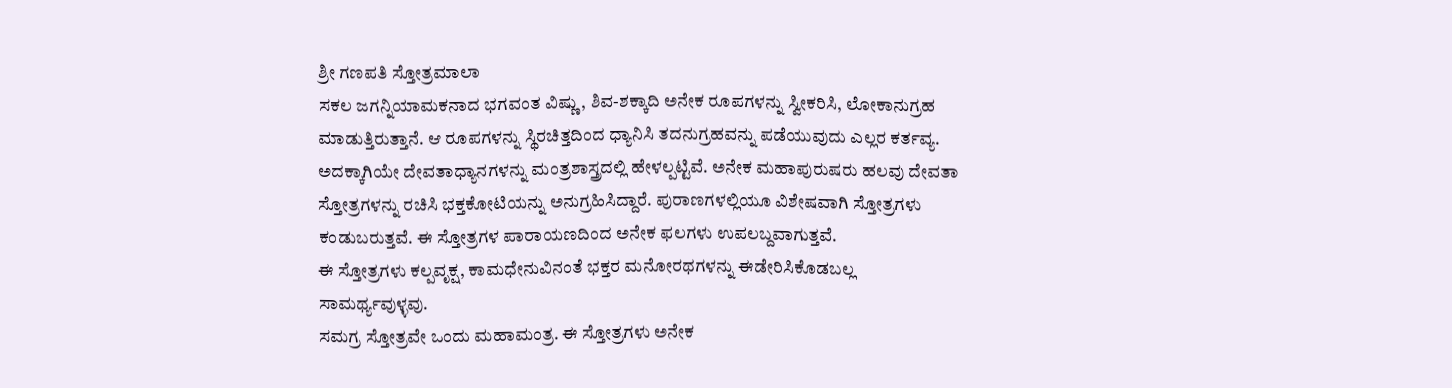ಶ್ರೀ ಗಣಪತಿ ಸ್ತೋತ್ರಮಾಲಾ
ಸಕಲ ಜಗನ್ನಿಯಾಮಕನಾದ ಭಗವಂತ ವಿಷ್ಣು, ಶಿವ-ಶಕ್ಕಾದಿ ಅನೇಕ ರೂಪಗಳನ್ನು ಸ್ವೀಕರಿಸಿ, ಲೋಕಾನುಗ್ರಹ ಮಾಡುತ್ತಿರುತ್ತಾನೆ. ಆ ರೂಪಗಳನ್ನು ಸ್ಥಿರಚಿತ್ತದಿಂದ ಧ್ಯಾನಿಸಿ ತದನುಗ್ರಹವನ್ನು ಪಡೆಯುವುದು ಎಲ್ಲರ ಕರ್ತವ್ಯ. ಅದಕ್ಕಾಗಿಯೇ ದೇವತಾಧ್ಯಾನಗಳನ್ನು ಮಂತ್ರಶಾಸ್ತ್ರದಲ್ಲಿ ಹೇಳಲ್ಪಟ್ಟಿವೆ. ಅನೇಕ ಮಹಾಪುರುಷರು ಹಲವು ದೇವತಾ ಸ್ತೋತ್ರಗಳನ್ನು ರಚಿಸಿ ಭಕ್ತಕೋಟಿಯನ್ನು ಅನುಗ್ರಹಿಸಿದ್ದಾರೆ. ಪುರಾಣಗಳಲ್ಲಿಯೂ ವಿಶೇಷವಾಗಿ ಸ್ತೋತ್ರಗಳು ಕಂಡುಬರುತ್ತವೆ. ಈ ಸ್ತೋತ್ರಗಳ ಪಾರಾಯಣದಿಂದ ಅನೇಕ ಫಲಗಳು ಉಪಲಬ್ದವಾಗುತ್ತವೆ.
ಈ ಸ್ತೋತ್ರಗಳು ಕಲ್ಪವೃಕ್ಷ, ಕಾಮಧೇನುವಿನಂತೆ ಭಕ್ತರ ಮನೋರಥಗಳನ್ನು ಈಡೇರಿಸಿಕೊಡಬಲ್ಲ ಸಾಮರ್ಥ್ಯವುಳ್ಳವು.
ಸಮಗ್ರ ಸ್ತೋತ್ರವೇ ಒಂದು ಮಹಾಮಂತ್ರ. ಈ ಸ್ತೋತ್ರಗಳು ಅನೇಕ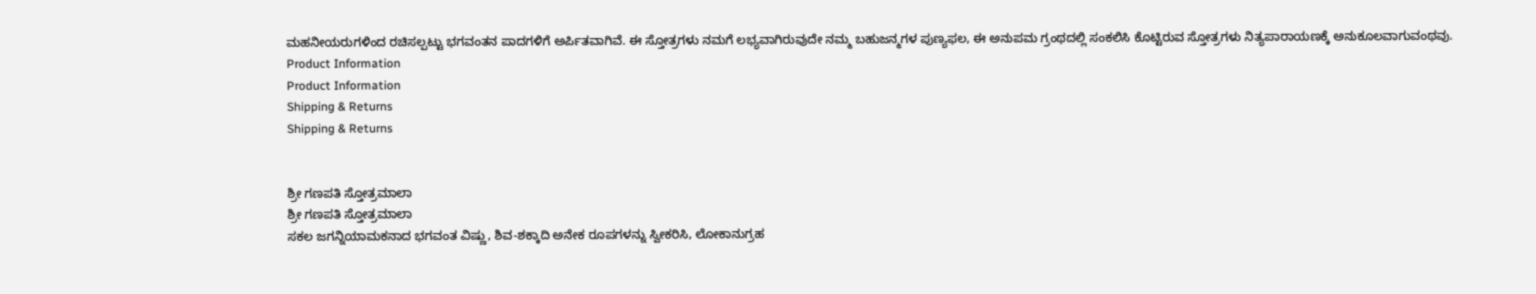ಮಹನೀಯರುಗಳಿಂದ ರಚಿಸಲ್ಪಟ್ಟು ಭಗವಂತನ ಪಾದಗಳಿಗೆ ಅರ್ಪಿತವಾಗಿವೆ. ಈ ಸ್ತೋತ್ರಗಳು ನಮಗೆ ಲಭ್ಯವಾಗಿರುವುದೇ ನಮ್ಮ ಬಹುಜನ್ಮಗಳ ಪುಣ್ಯಫಲ, ಈ ಅನುಪಮ ಗ್ರಂಥದಲ್ಲಿ ಸಂಕಲಿಸಿ ಕೊಟ್ಟಿರುವ ಸ್ತೋತ್ರಗಳು ನಿತ್ಯಪಾರಾಯಣಕ್ಕೆ ಅನುಕೂಲವಾಗುವಂಥವು.
Product Information
Product Information
Shipping & Returns
Shipping & Returns


ಶ್ರೀ ಗಣಪತಿ ಸ್ತೋತ್ರಮಾಲಾ
ಶ್ರೀ ಗಣಪತಿ ಸ್ತೋತ್ರಮಾಲಾ
ಸಕಲ ಜಗನ್ನಿಯಾಮಕನಾದ ಭಗವಂತ ವಿಷ್ಣು, ಶಿವ-ಶಕ್ಕಾದಿ ಅನೇಕ ರೂಪಗಳನ್ನು ಸ್ವೀಕರಿಸಿ, ಲೋಕಾನುಗ್ರಹ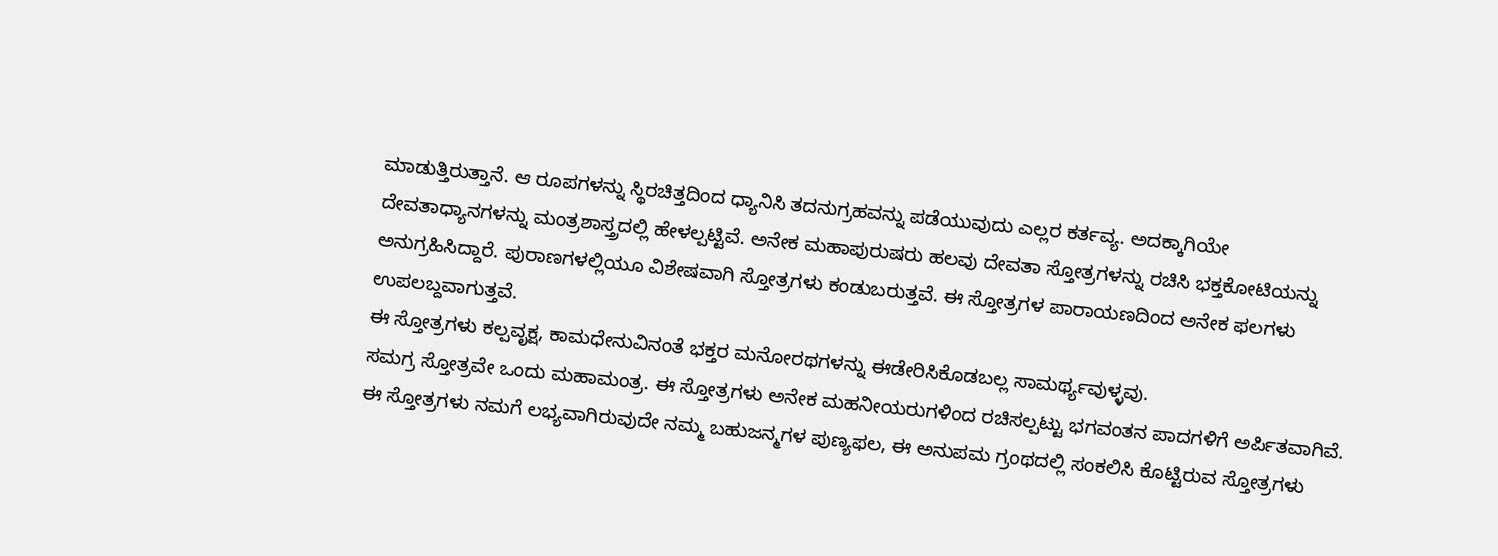ಮಾಡುತ್ತಿರುತ್ತಾನೆ. ಆ ರೂಪಗಳನ್ನು ಸ್ಥಿರಚಿತ್ತದಿಂದ ಧ್ಯಾನಿಸಿ ತದನುಗ್ರಹವನ್ನು ಪಡೆಯುವುದು ಎಲ್ಲರ ಕರ್ತವ್ಯ. ಅದಕ್ಕಾಗಿಯೇ ದೇವತಾಧ್ಯಾನಗಳನ್ನು ಮಂತ್ರಶಾಸ್ತ್ರದಲ್ಲಿ ಹೇಳಲ್ಪಟ್ಟಿವೆ. ಅನೇಕ ಮಹಾಪುರುಷರು ಹಲವು ದೇವತಾ ಸ್ತೋತ್ರಗಳನ್ನು ರಚಿಸಿ ಭಕ್ತಕೋಟಿಯನ್ನು ಅನುಗ್ರಹಿಸಿದ್ದಾರೆ. ಪುರಾಣಗಳಲ್ಲಿಯೂ ವಿಶೇಷವಾಗಿ ಸ್ತೋತ್ರಗಳು ಕಂಡುಬರುತ್ತವೆ. ಈ ಸ್ತೋತ್ರಗಳ ಪಾರಾಯಣದಿಂದ ಅನೇಕ ಫಲಗಳು ಉಪಲಬ್ದವಾಗುತ್ತವೆ.
ಈ ಸ್ತೋತ್ರಗಳು ಕಲ್ಪವೃಕ್ಷ, ಕಾಮಧೇನುವಿನಂತೆ ಭಕ್ತರ ಮನೋರಥಗಳನ್ನು ಈಡೇರಿಸಿಕೊಡಬಲ್ಲ ಸಾಮರ್ಥ್ಯವುಳ್ಳವು.
ಸಮಗ್ರ ಸ್ತೋತ್ರವೇ ಒಂದು ಮಹಾಮಂತ್ರ. ಈ ಸ್ತೋತ್ರಗಳು ಅನೇಕ ಮಹನೀಯರುಗಳಿಂದ ರಚಿಸಲ್ಪಟ್ಟು ಭಗವಂತನ ಪಾದಗಳಿಗೆ ಅರ್ಪಿತವಾಗಿವೆ. ಈ ಸ್ತೋತ್ರಗಳು ನಮಗೆ ಲಭ್ಯವಾಗಿರುವುದೇ ನಮ್ಮ ಬಹುಜನ್ಮಗಳ ಪುಣ್ಯಫಲ, ಈ ಅನುಪಮ ಗ್ರಂಥದಲ್ಲಿ ಸಂಕಲಿಸಿ ಕೊಟ್ಟಿರುವ ಸ್ತೋತ್ರಗಳು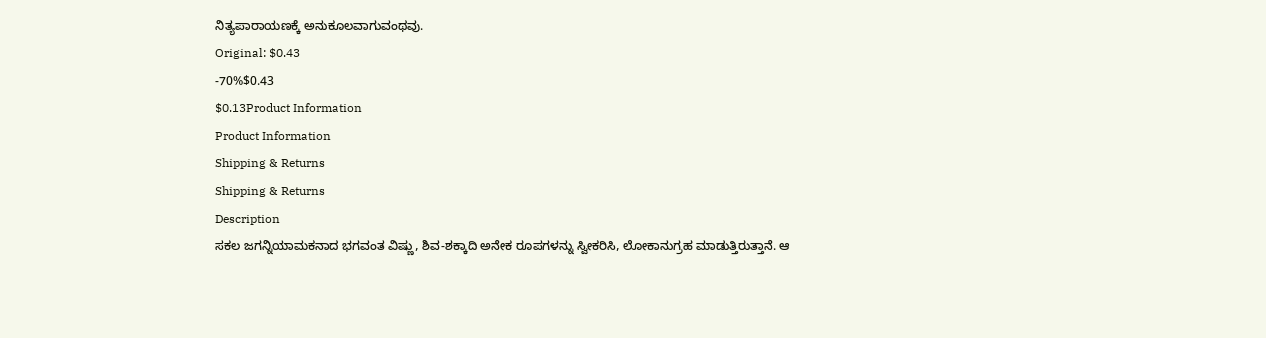ನಿತ್ಯಪಾರಾಯಣಕ್ಕೆ ಅನುಕೂಲವಾಗುವಂಥವು.
Original: $0.43
-70%$0.43
$0.13Product Information
Product Information
Shipping & Returns
Shipping & Returns
Description
ಸಕಲ ಜಗನ್ನಿಯಾಮಕನಾದ ಭಗವಂತ ವಿಷ್ಣು, ಶಿವ-ಶಕ್ಕಾದಿ ಅನೇಕ ರೂಪಗಳನ್ನು ಸ್ವೀಕರಿಸಿ, ಲೋಕಾನುಗ್ರಹ ಮಾಡುತ್ತಿರುತ್ತಾನೆ. ಆ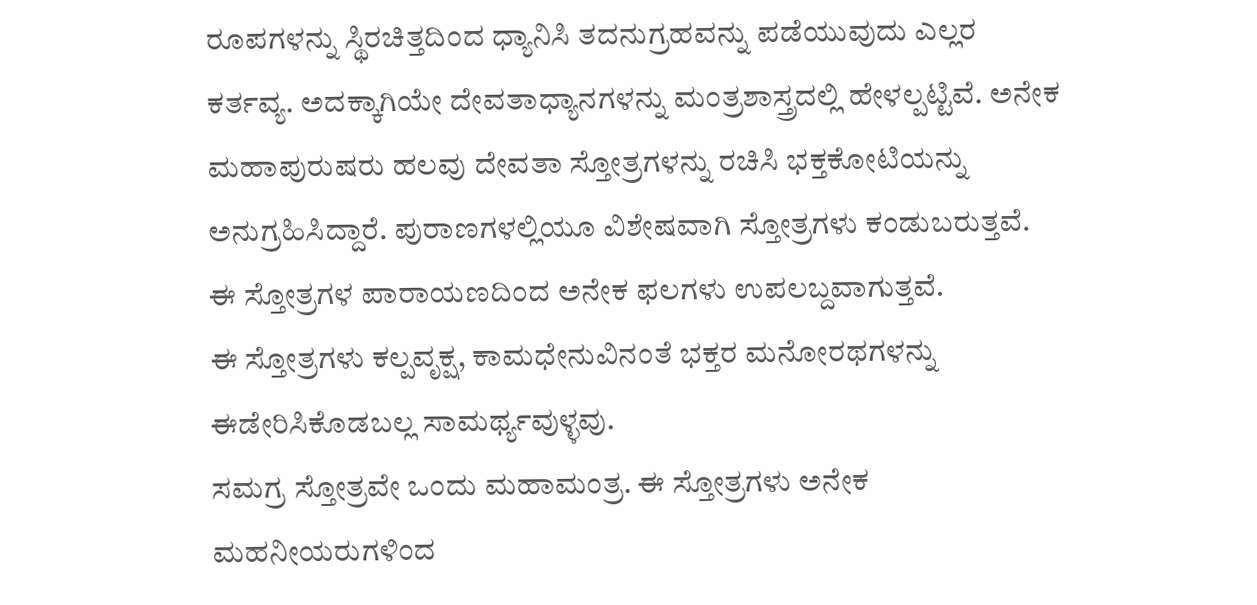ರೂಪಗಳನ್ನು ಸ್ಥಿರಚಿತ್ತದಿಂದ ಧ್ಯಾನಿಸಿ ತದನುಗ್ರಹವನ್ನು ಪಡೆಯುವುದು ಎಲ್ಲರ ಕರ್ತವ್ಯ. ಅದಕ್ಕಾಗಿಯೇ ದೇವತಾಧ್ಯಾನಗಳನ್ನು ಮಂತ್ರಶಾಸ್ತ್ರದಲ್ಲಿ ಹೇಳಲ್ಪಟ್ಟಿವೆ. ಅನೇಕ ಮಹಾಪುರುಷರು ಹಲವು ದೇವತಾ ಸ್ತೋತ್ರಗಳನ್ನು ರಚಿಸಿ ಭಕ್ತಕೋಟಿಯನ್ನು ಅನುಗ್ರಹಿಸಿದ್ದಾರೆ. ಪುರಾಣಗಳಲ್ಲಿಯೂ ವಿಶೇಷವಾಗಿ ಸ್ತೋತ್ರಗಳು ಕಂಡುಬರುತ್ತವೆ. ಈ ಸ್ತೋತ್ರಗಳ ಪಾರಾಯಣದಿಂದ ಅನೇಕ ಫಲಗಳು ಉಪಲಬ್ದವಾಗುತ್ತವೆ.
ಈ ಸ್ತೋತ್ರಗಳು ಕಲ್ಪವೃಕ್ಷ, ಕಾಮಧೇನುವಿನಂತೆ ಭಕ್ತರ ಮನೋರಥಗಳನ್ನು ಈಡೇರಿಸಿಕೊಡಬಲ್ಲ ಸಾಮರ್ಥ್ಯವುಳ್ಳವು.
ಸಮಗ್ರ ಸ್ತೋತ್ರವೇ ಒಂದು ಮಹಾಮಂತ್ರ. ಈ ಸ್ತೋತ್ರಗಳು ಅನೇಕ ಮಹನೀಯರುಗಳಿಂದ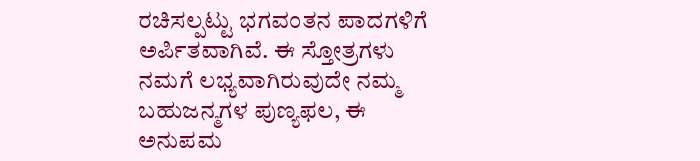ರಚಿಸಲ್ಪಟ್ಟು ಭಗವಂತನ ಪಾದಗಳಿಗೆ ಅರ್ಪಿತವಾಗಿವೆ. ಈ ಸ್ತೋತ್ರಗಳು ನಮಗೆ ಲಭ್ಯವಾಗಿರುವುದೇ ನಮ್ಮ ಬಹುಜನ್ಮಗಳ ಪುಣ್ಯಫಲ, ಈ ಅನುಪಮ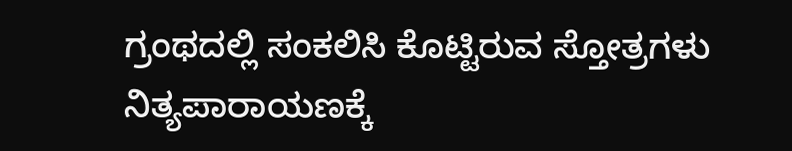ಗ್ರಂಥದಲ್ಲಿ ಸಂಕಲಿಸಿ ಕೊಟ್ಟಿರುವ ಸ್ತೋತ್ರಗಳು ನಿತ್ಯಪಾರಾಯಣಕ್ಕೆ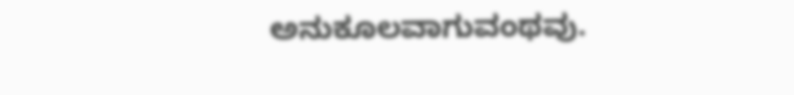ಅನುಕೂಲವಾಗುವಂಥವು.